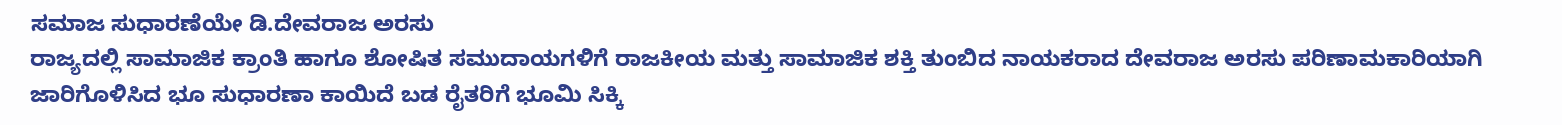ಸಮಾಜ ಸುಧಾರಣೆಯೇ ಡಿ.ದೇವರಾಜ ಅರಸು
ರಾಜ್ಯದಲ್ಲಿ ಸಾಮಾಜಿಕ ಕ್ರಾಂತಿ ಹಾಗೂ ಶೋಷಿತ ಸಮುದಾಯಗಳಿಗೆ ರಾಜಕೀಯ ಮತ್ತು ಸಾಮಾಜಿಕ ಶಕ್ತಿ ತುಂಬಿದ ನಾಯಕರಾದ ದೇವರಾಜ ಅರಸು ಪರಿಣಾಮಕಾರಿಯಾಗಿ ಜಾರಿಗೊಳಿಸಿದ ಭೂ ಸುಧಾರಣಾ ಕಾಯಿದೆ ಬಡ ರೈತರಿಗೆ ಭೂಮಿ ಸಿಕ್ಕಿ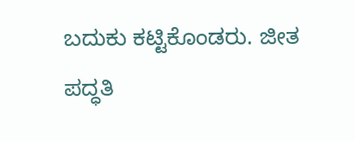ಬದುಕು ಕಟ್ಟಿಕೊಂಡರು. ಜೀತ ಪದ್ಧತಿ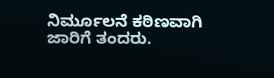ನಿರ್ಮೂಲನೆ ಕಠಿಣವಾಗಿ ಜಾರಿಗೆ ತಂದರು.